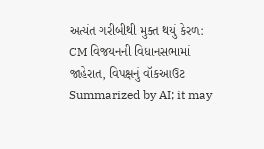અત્યંત ગરીબીથી મુક્ત થયું કેરળ: CM વિજયનની વિધાનસભામાં જાહેરાત, વિપક્ષનું વૉકઆઉટ
Summarized by AI; it may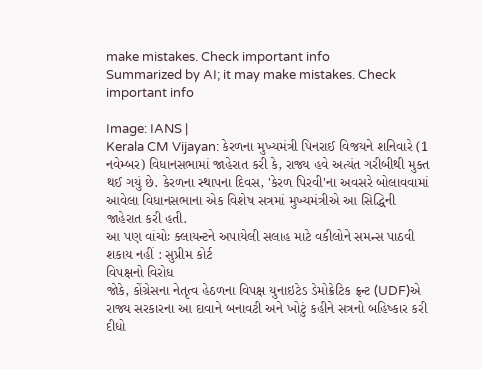make mistakes. Check important info
Summarized by AI; it may make mistakes. Check important info

Image: IANS |
Kerala CM Vijayan: કેરળના મુખ્યમંત્રી પિનરાઈ વિજયને શનિવારે (1 નવેમ્બર) વિધાનસભામાં જાહેરાત કરી કે, રાજ્ય હવે અત્યંત ગરીબીથી મુક્ત થઈ ગયું છે. કેરળના સ્થાપના દિવસ, 'કેરળ પિરવી'ના અવસરે બોલાવવામાં આવેલા વિધાનસભાના એક વિશેષ સત્રમાં મુખ્યમંત્રીએ આ સિદ્ધિની જાહેરાત કરી હતી.
આ પણ વાંચોઃ ક્લાયન્ટને અપાયેલી સલાહ માટે વકીલોને સમન્સ પાઠવી શકાય નહીં : સુપ્રીમ કોર્ટ
વિપક્ષનો વિરોધ
જોકે, કોંગ્રેસના નેતૃત્વ હેઠળના વિપક્ષ યુનાઇટેડ ડેમોક્રેટિક ફ્રન્ટ (UDF)એ રાજ્ય સરકારના આ દાવાને બનાવટી અને ખોટું કહીને સત્રનો બહિષ્કાર કરી દીધો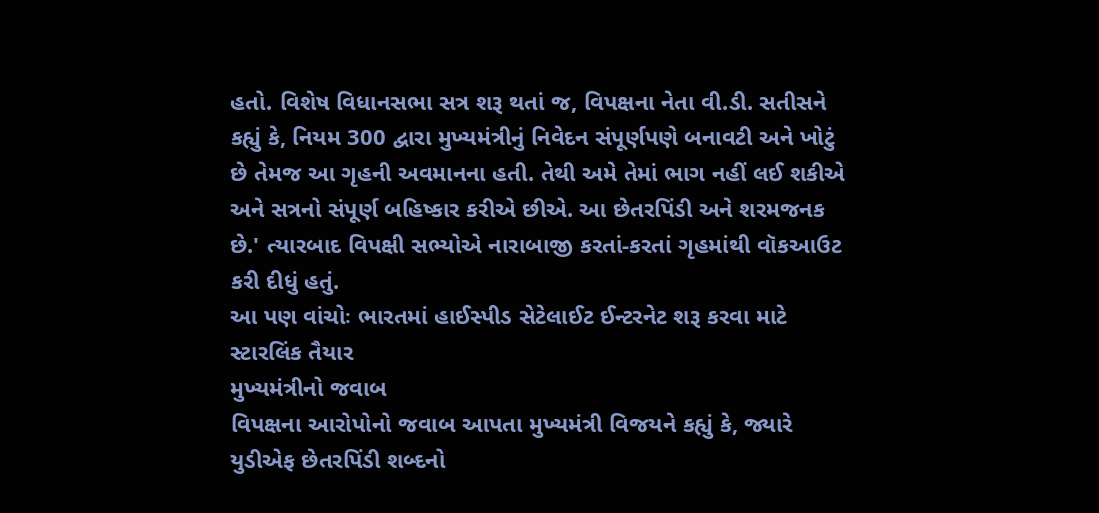હતો. વિશેષ વિધાનસભા સત્ર શરૂ થતાં જ, વિપક્ષના નેતા વી.ડી. સતીસને કહ્યું કે, નિયમ 300 દ્વારા મુખ્યમંત્રીનું નિવેદન સંપૂર્ણપણે બનાવટી અને ખોટું છે તેમજ આ ગૃહની અવમાનના હતી. તેથી અમે તેમાં ભાગ નહીં લઈ શકીએ અને સત્રનો સંપૂર્ણ બહિષ્કાર કરીએ છીએ. આ છેતરપિંડી અને શરમજનક છે.' ત્યારબાદ વિપક્ષી સભ્યોએ નારાબાજી કરતાં-કરતાં ગૃહમાંથી વૉકઆઉટ કરી દીધું હતું.
આ પણ વાંચોઃ ભારતમાં હાઈસ્પીડ સેટેલાઈટ ઈન્ટરનેટ શરૂ કરવા માટે સ્ટારલિંક તૈયાર
મુખ્યમંત્રીનો જવાબ
વિપક્ષના આરોપોનો જવાબ આપતા મુખ્યમંત્રી વિજયને કહ્યું કે, જ્યારે યુડીએફ છેતરપિંડી શબ્દનો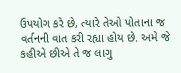ઉપયોગ કરે છે, ત્યારે તેઓ પોતાના જ વર્તનની વાત કરી રહ્યા હોય છે. અમે જે કહીએ છીએ તે જ લાગુ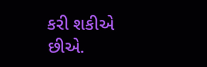કરી શકીએ છીએ.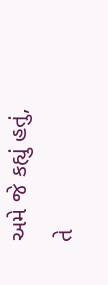અમે જે કહ્યું હતું, તે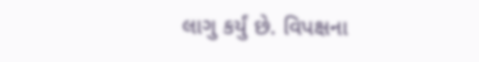લાગુ કર્યું છે. વિપક્ષના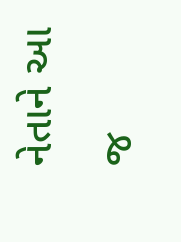નેતાને આ જ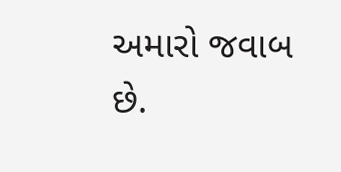અમારો જવાબ છે.